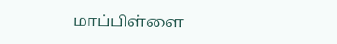மாப்பிள்ளை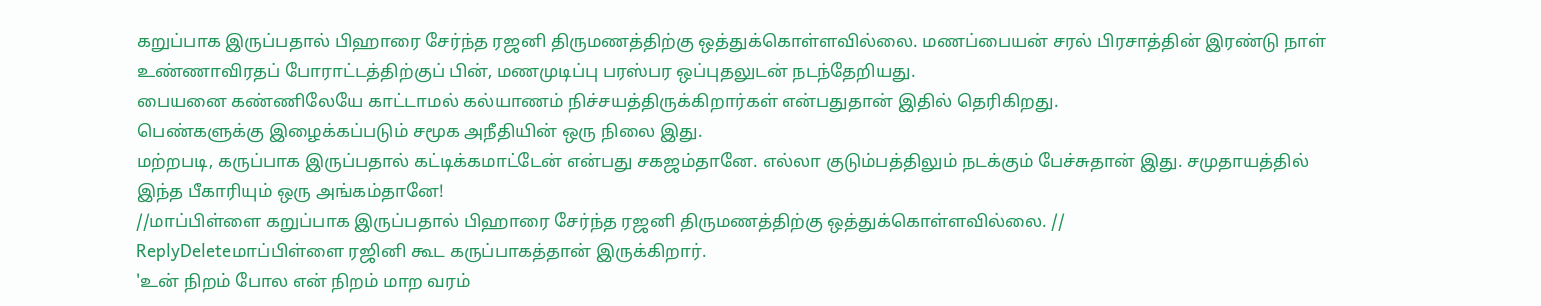கறுப்பாக இருப்பதால் பிஹாரை சேர்ந்த ரஜனி திருமணத்திற்கு ஒத்துக்கொள்ளவில்லை. மணப்பையன் சரல் பிரசாத்தின் இரண்டு நாள் உண்ணாவிரதப் போராட்டத்திற்குப் பின், மணமுடிப்பு பரஸ்பர ஒப்புதலுடன் நடந்தேறியது.
பையனை கண்ணிலேயே காட்டாமல் கல்யாணம் நிச்சயத்திருக்கிறார்கள் என்பதுதான் இதில் தெரிகிறது.
பெண்களுக்கு இழைக்கப்படும் சமூக அநீதியின் ஒரு நிலை இது.
மற்றபடி, கருப்பாக இருப்பதால் கட்டிக்கமாட்டேன் என்பது சகஜம்தானே. எல்லா குடும்பத்திலும் நடக்கும் பேச்சுதான் இது. சமுதாயத்தில் இந்த பீகாரியும் ஒரு அங்கம்தானே!
//மாப்பிள்ளை கறுப்பாக இருப்பதால் பிஹாரை சேர்ந்த ரஜனி திருமணத்திற்கு ஒத்துக்கொள்ளவில்லை. //
ReplyDeleteமாப்பிள்ளை ரஜினி கூட கருப்பாகத்தான் இருக்கிறார்.
'உன் நிறம் போல என் நிறம் மாற வரம்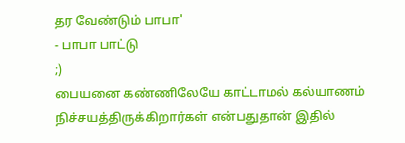தர வேண்டும் பாபா'
- பாபா பாட்டு
;)
பையனை கண்ணிலேயே காட்டாமல் கல்யாணம் நிச்சயத்திருக்கிறார்கள் என்பதுதான் இதில்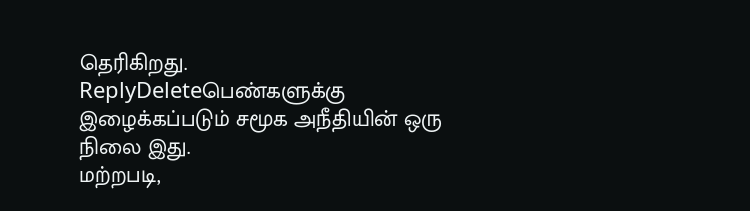தெரிகிறது.
ReplyDeleteபெண்களுக்கு இழைக்கப்படும் சமூக அநீதியின் ஒரு நிலை இது.
மற்றபடி,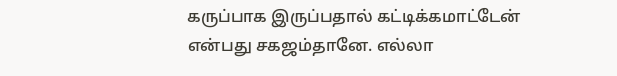கருப்பாக இருப்பதால் கட்டிக்கமாட்டேன் என்பது சகஜம்தானே. எல்லா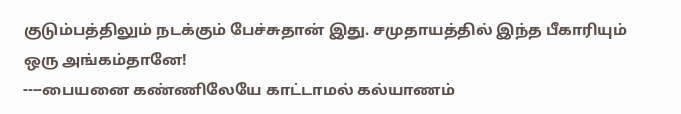குடும்பத்திலும் நடக்கும் பேச்சுதான் இது. சமுதாயத்தில் இந்த பீகாரியும் ஒரு அங்கம்தானே!
----பையனை கண்ணிலேயே காட்டாமல் கல்யாணம்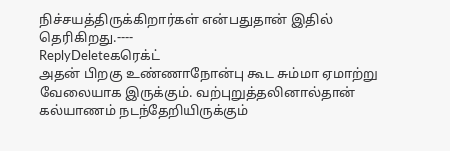நிச்சயத்திருக்கிறார்கள் என்பதுதான் இதில் தெரிகிறது.----
ReplyDeleteகரெக்ட்
அதன் பிறகு உண்ணாநோன்பு கூட சும்மா ஏமாற்று வேலையாக இருக்கும். வற்புறுத்தலினால்தான் கல்யாணம் நடந்தேறியிருக்கும்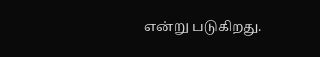என்று படுகிறது.